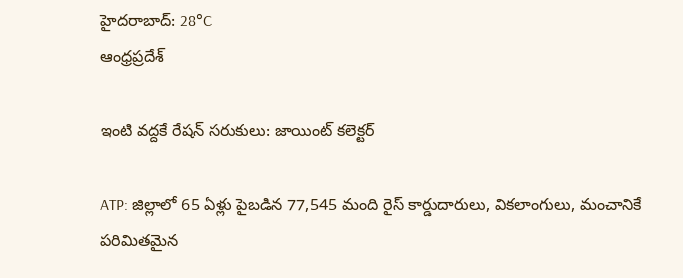హైదరాబాద్: 28°C
ఆంధ్రప్రదేశ్

ఇంటి వద్దకే రేషన్ సరుకులు: జాయింట్ కలెక్టర్

ATP: జిల్లాలో 65 ఏళ్లు పైబడిన 77,545 మంది రైస్ కార్డుదారులు, వికలాంగులు, మంచానికే పరిమితమైన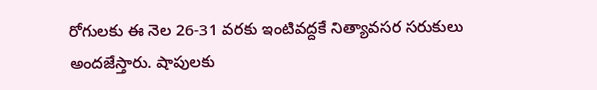రోగులకు ఈ నెల 26-31 వరకు ఇంటివద్దకే నిత్యావసర సరుకులు అందజేస్తారు. షాపులకు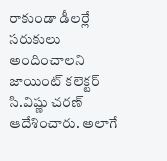రాకుండా డీలర్లే సరుకులు అందించాలని జాయింట్ కలెక్టర్ సి.విష్ణు చరణ్ ఆదేశించారు. అలాగే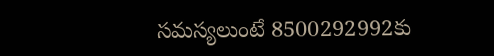సమస్యలుంటే 8500292992కు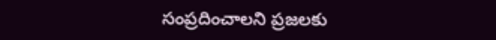సంప్రదించాలని ప్రజలకు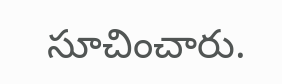సూచించారు.